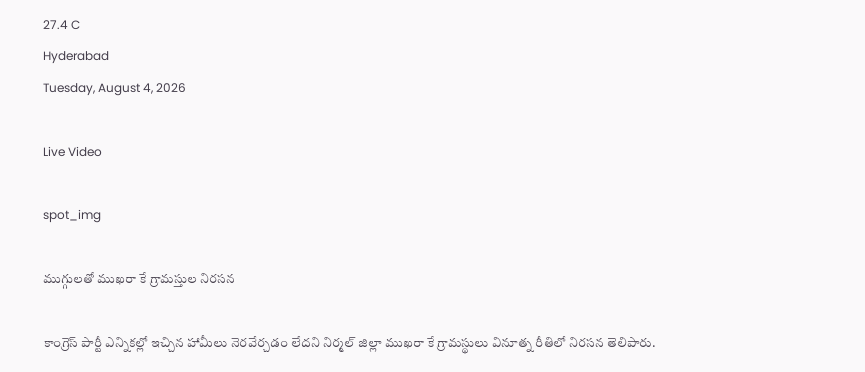27.4 C
Hyderabad
Tuesday, August 4, 2026

Live Video

spot_img

ముగ్గులతో ముఖరా కే గ్రామస్తుల నిరసన

కాంగ్రెస్ పార్టీ ఎన్నికల్లో ఇచ్చిన హామీలు నెరవేర్చడం లేదని నిర్మల్ జిల్లా ముఖరా కే గ్రామస్థులు వినూత్న రీతిలో నిరసన తెలిపారు.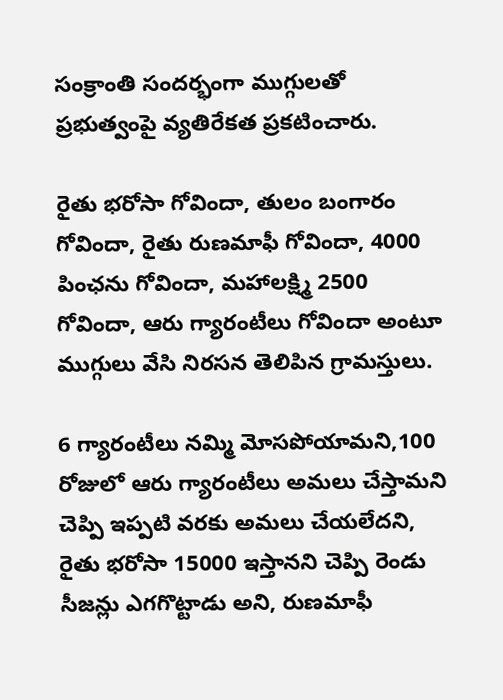సంక్రాంతి సందర్భంగా ముగ్గులతో ప్రభుత్వంపై వ్యతిరేకత ప్రకటించారు.

రైతు భరోసా గోవిందా, తులం బంగారం గోవిందా, రైతు రుణమాఫీ గోవిందా, 4000 పింఛను గోవిందా, మహాలక్ష్మి 2500 గోవిందా, ఆరు గ్యారంటీలు గోవిందా అంటూ ముగ్గులు వేసి నిరసన తెలిపిన గ్రామస్తులు.

6 గ్యారంటీలు నమ్మి మోసపోయామని,100 రోజులో ఆరు గ్యారంటీలు అమలు చేస్తామని చెప్పి ఇప్పటి వరకు అమలు చేయలేదని, రైతు భరోసా 15000 ఇస్తానని చెప్పి రెండు సీజన్లు ఎగగొట్టాడు అని, రుణమాఫీ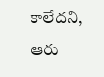కాలేదని, ఆరు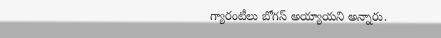గ్యారంటీలు బోగస్ అయ్యాయని అన్నారు.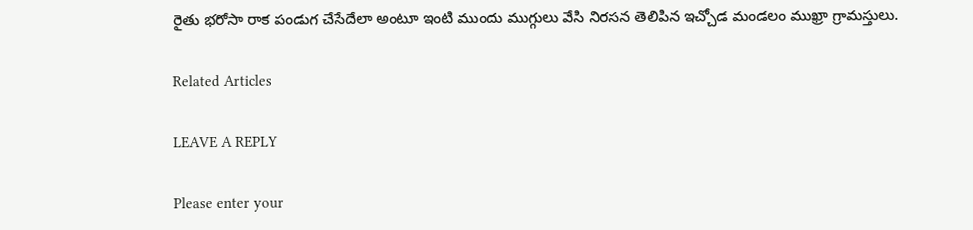రైతు భరోసా రాక పండుగ చేసేదేలా అంటూ ఇంటి ముందు ముగ్గులు వేసి నిరసన తెలిపిన ఇచ్చోడ మండలం ముఖ్రా గ్రామస్తులు.

Related Articles

LEAVE A REPLY

Please enter your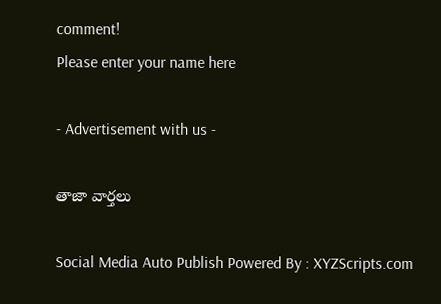comment!
Please enter your name here

- Advertisement with us -

తాజా వార్తలు

Social Media Auto Publish Powered By : XYZScripts.com